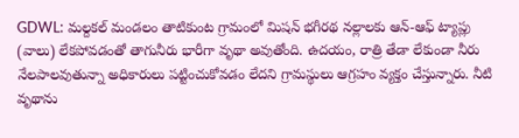GDWL: మల్దకల్ మండలం తాటికుంట గ్రామంలో మిషన్ భగీరథ నల్లాలకు ఆన్-ఆఫ్ ట్యాప్లు (వాలు) లేకపోవడంతో తాగునీరు భారీగా వృథా అవుతోంది. ఉదయం, రాత్రి తేడా లేకుండా నీరు నేలపాలవుతున్నా అధికారులు పట్టించుకోవడం లేదని గ్రామస్థులు ఆగ్రహం వ్యక్తం చేస్తున్నారు. నీటి వృథాను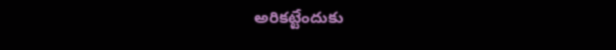అరికట్టేందుకు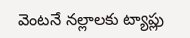వెంటనే నల్లాలకు ట్యాప్లు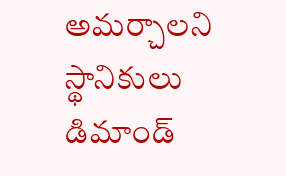అమర్చాలని స్థానికులు డిమాండ్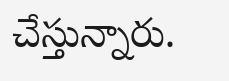చేస్తున్నారు.